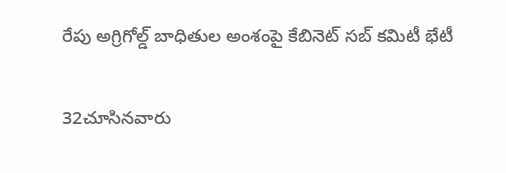రేపు అగ్రిగోల్డ్‌ బాధితుల అంశంపై కేబినెట్‌ సబ్‌ కమిటీ భేటీ

32చూసినవారు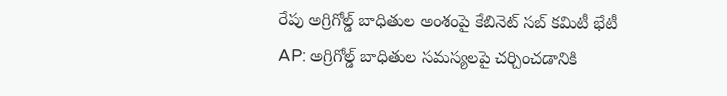రేపు అగ్రిగోల్డ్‌ బాధితుల అంశంపై కేబినెట్‌ సబ్‌ కమిటీ భేటీ
AP: అగ్రిగోల్డ్‌ బాధితుల సమస్యలపై చర్చించడానికి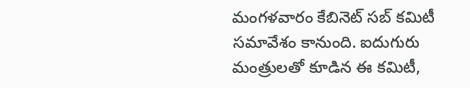మంగళవారం కేబినెట్‌ సబ్‌ కమిటీ సమావేశం కానుంది. ఐదుగురు మంత్రులతో కూడిన ఈ కమిటీ,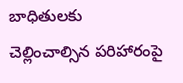బాధితులకు చెల్లించాల్సిన పరిహారంపై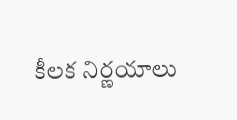కీలక నిర్ణయాలు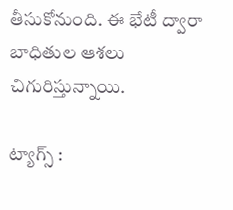తీసుకోనుంది. ఈ భేటీ ద్వారా బాధితుల ఆశలు చిగురిస్తున్నాయి.

ట్యాగ్స్ :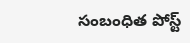సంబంధిత పోస్ట్